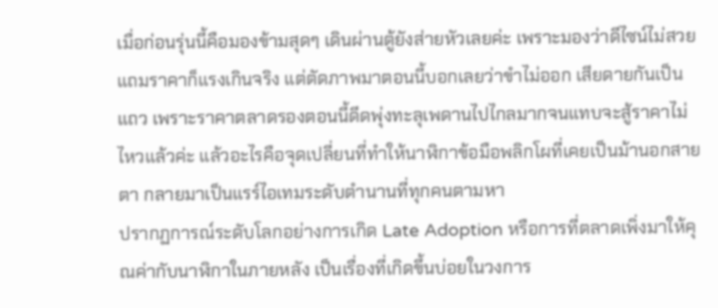เมื่อก่อนรุ่นนี้คือมองข้ามสุดๆ เดินผ่านตู้ยังส่ายหัวเลยค่ะ เพราะมองว่าดีไซน์ไม่สวยแถมราคาก็แรงเกินจริง แต่ตัดภาพมาตอนนี้บอกเลยว่าขำไม่ออก เสียดายกันเป็นแถว เพราะราคาตลาดรองตอนนี้ดีดพุ่งทะลุเพดานไปไกลมากจนแทบจะสู้ราคาไม่ไหวแล้วค่ะ แล้วอะไรคือจุดเปลี่ยนที่ทำให้นาฬิกาข้อมือพลิกโผที่เคยเป็นม้านอกสายตา กลายมาเป็นแรร์ไอเทมระดับตำนานที่ทุกคนตามหา
ปรากฏการณ์ระดับโลกอย่างการเกิด Late Adoption หรือการที่ตลาดเพิ่งมาให้คุณค่ากับนาฬิกาในภายหลัง เป็นเรื่องที่เกิดขึ้นบ่อยในวงการ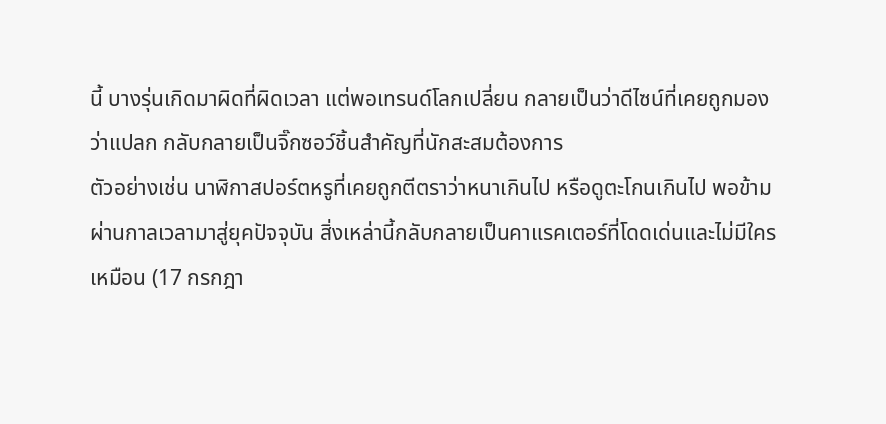นี้ บางรุ่นเกิดมาผิดที่ผิดเวลา แต่พอเทรนด์โลกเปลี่ยน กลายเป็นว่าดีไซน์ที่เคยถูกมองว่าแปลก กลับกลายเป็นจิ๊กซอว์ชิ้นสำคัญที่นักสะสมต้องการ
ตัวอย่างเช่น นาฬิกาสปอร์ตหรูที่เคยถูกตีตราว่าหนาเกินไป หรือดูตะโกนเกินไป พอข้ามผ่านกาลเวลามาสู่ยุคปัจจุบัน สิ่งเหล่านี้กลับกลายเป็นคาแรคเตอร์ที่โดดเด่นและไม่มีใครเหมือน (17 กรกฎา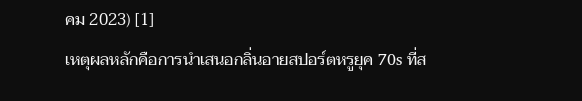คม 2023) [1]
เหตุผลหลักคือการนำเสนอกลิ่นอายสปอร์ตหรูยุค 70s ที่ส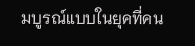มบูรณ์แบบในยุคที่คน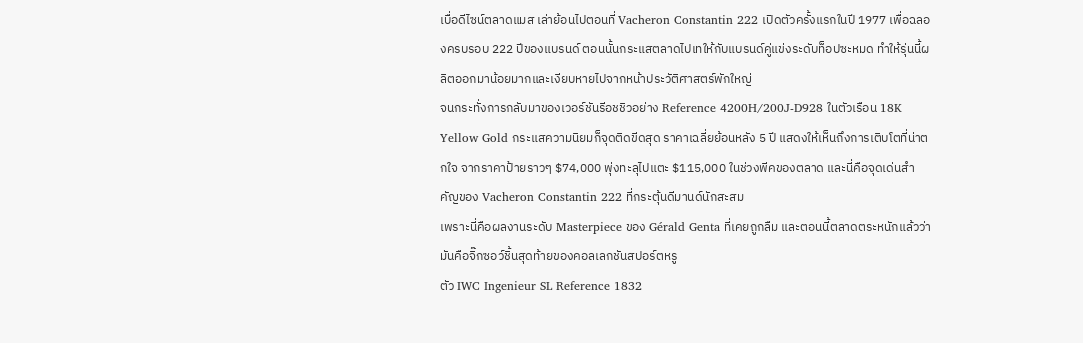เบื่อดีไซน์ตลาดแมส เล่าย้อนไปตอนที่ Vacheron Constantin 222 เปิดตัวครั้งแรกในปี 1977 เพื่อฉลองครบรอบ 222 ปีของแบรนด์ ตอนนั้นกระแสตลาดไปเทให้กับแบรนด์คู่แข่งระดับท็อปซะหมด ทำให้รุ่นนี้ผลิตออกมาน้อยมากและเงียบหายไปจากหน้าประวัติศาสตร์พักใหญ่
จนกระทั่งการกลับมาของเวอร์ชันรีอชชิวอย่าง Reference 4200H/200J-D928 ในตัวเรือน 18K Yellow Gold กระแสความนิยมก็จุดติดขีดสุด ราคาเฉลี่ยย้อนหลัง 5 ปี แสดงให้เห็นถึงการเติบโตที่น่าตกใจ จากราคาป้ายราวๆ $74,000 พุ่งทะลุไปแตะ $115,000 ในช่วงพีคของตลาด และนี่คือจุดเด่นสำคัญของ Vacheron Constantin 222 ที่กระตุ้นดีมานด์นักสะสม
เพราะนี่คือผลงานระดับ Masterpiece ของ Gérald Genta ที่เคยถูกลืม และตอนนี้ตลาดตระหนักแล้วว่ามันคือจิ๊กซอว์ชิ้นสุดท้ายของคอลเลกชันสปอร์ตหรู
ตัว IWC Ingenieur SL Reference 1832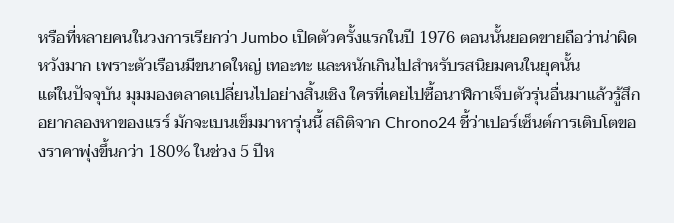หรือที่หลายคนในวงการเรียกว่า Jumbo เปิดตัวครั้งแรกในปี 1976 ตอนนั้นยอดขายถือว่าน่าผิดหวังมาก เพราะตัวเรือนมีขนาดใหญ่ เทอะทะ และหนักเกินไปสำหรับรสนิยมคนในยุคนั้น
แต่ในปัจจุบัน มุมมองตลาดเปลี่ยนไปอย่างสิ้นเชิง ใครที่เคยไปซื้อนาฬิกาเจ็บตัวรุ่นอื่นมาแล้วรู้สึกอยากลองหาของแรร์ มักจะเบนเข็มมาหารุ่นนี้ สถิติจาก Chrono24 ชี้ว่าเปอร์เซ็นต์การเติบโตของราคาพุ่งขึ้นกว่า 180% ในช่วง 5 ปีห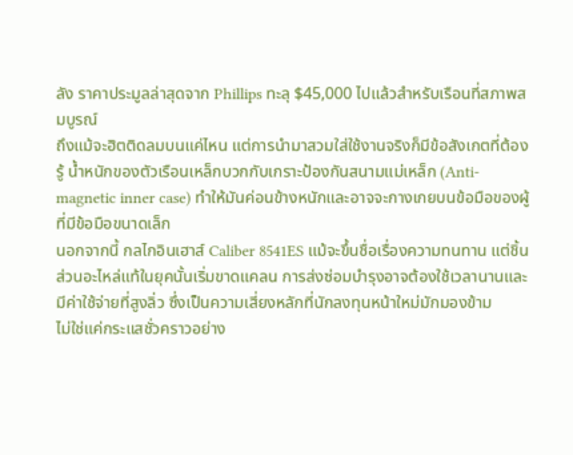ลัง ราคาประมูลล่าสุดจาก Phillips ทะลุ $45,000 ไปแล้วสำหรับเรือนที่สภาพสมบูรณ์
ถึงแม้จะฮิตติดลมบนแค่ไหน แต่การนำมาสวมใส่ใช้งานจริงก็มีข้อสังเกตที่ต้องรู้ น้ำหนักของตัวเรือนเหล็กบวกกับเกราะป้องกันสนามแม่เหล็ก (Anti-magnetic inner case) ทำให้มันค่อนข้างหนักและอาจจะกางเกยบนข้อมือของผู้ที่มีข้อมือขนาดเล็ก
นอกจากนี้ กลไกอินเฮาส์ Caliber 8541ES แม้จะขึ้นชื่อเรื่องความทนทาน แต่ชิ้นส่วนอะไหล่แท้ในยุคนั้นเริ่มขาดแคลน การส่งซ่อมบำรุงอาจต้องใช้เวลานานและมีค่าใช้จ่ายที่สูงลิ่ว ซึ่งเป็นความเสี่ยงหลักที่นักลงทุนหน้าใหม่มักมองข้าม
ไม่ใช่แค่กระแสชั่วคราวอย่าง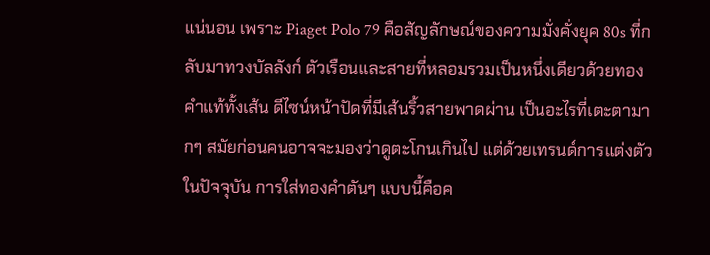แน่นอน เพราะ Piaget Polo 79 คือสัญลักษณ์ของความมั่งคั่งยุค 80s ที่กลับมาทวงบัลลังก์ ตัวเรือนและสายที่หลอมรวมเป็นหนึ่งเดียวด้วยทองคำแท้ทั้งเส้น ดีไซน์หน้าปัดที่มีเส้นริ้วสายพาดผ่าน เป็นอะไรที่เตะตามากๆ สมัยก่อนคนอาจจะมองว่าดูตะโกนเกินไป แต่ด้วยเทรนด์การแต่งตัวในปัจจุบัน การใส่ทองคำตันๆ แบบนี้คือค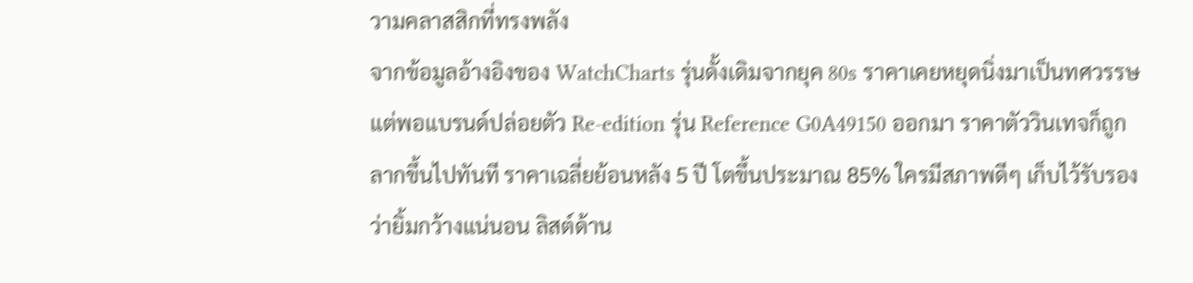วามคลาสสิกที่ทรงพลัง
จากข้อมูลอ้างอิงของ WatchCharts รุ่นดั้งเดิมจากยุค 80s ราคาเคยหยุดนิ่งมาเป็นทศวรรษ แต่พอแบรนด์ปล่อยตัว Re-edition รุ่น Reference G0A49150 ออกมา ราคาตัววินเทจก็ถูกลากขึ้นไปทันที ราคาเฉลี่ยย้อนหลัง 5 ปี โตขึ้นประมาณ 85% ใครมีสภาพดีๆ เก็บไว้รับรองว่ายิ้มกว้างแน่นอน ลิสต์ด้าน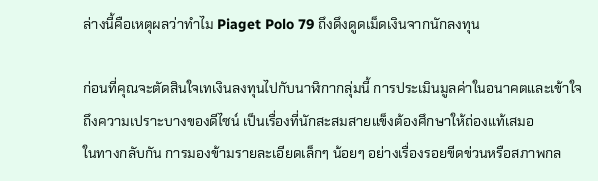ล่างนี้คือเหตุผลว่าทำไม Piaget Polo 79 ถึงดึงดูดเม็ดเงินจากนักลงทุน

ก่อนที่คุณจะตัดสินใจเทเงินลงทุนไปกับนาฬิกากลุ่มนี้ การประเมินมูลค่าในอนาคตและเข้าใจถึงความเปราะบางของดีไซน์ เป็นเรื่องที่นักสะสมสายแข็งต้องศึกษาให้ถ่องแท้เสมอ
ในทางกลับกัน การมองข้ามรายละเอียดเล็กๆ น้อยๆ อย่างเรื่องรอยขีดข่วนหรือสภาพกล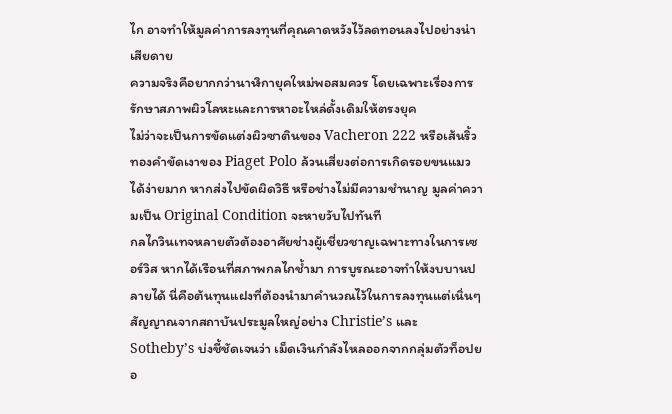ไก อาจทำให้มูลค่าการลงทุนที่คุณคาดหวังไว้ลดทอนลงไปอย่างน่าเสียดาย
ความจริงคือยากกว่านาฬิกายุคใหม่พอสมควร โดยเฉพาะเรื่องการรักษาสภาพผิวโลหะและการหาอะไหล่ดั้งเดิมให้ตรงยุค
ไม่ว่าจะเป็นการขัดแต่งผิวซาตินของ Vacheron 222 หรือเส้นริ้วทองคำขัดเงาของ Piaget Polo ล้วนเสี่ยงต่อการเกิดรอยขนแมวได้ง่ายมาก หากส่งไปขัดผิดวิธี หรือช่างไม่มีความชำนาญ มูลค่าความเป็น Original Condition จะหายวับไปทันที
กลไกวินเทจหลายตัวต้องอาศัยช่างผู้เชี่ยวชาญเฉพาะทางในการเซอร์วิส หากได้เรือนที่สภาพกลไกช้ำมา การบูรณะอาจทำให้งบบานปลายได้ นี่คือต้นทุนแฝงที่ต้องนำมาคำนวณไว้ในการลงทุนแต่เนิ่นๆ
สัญญาณจากสถาบันประมูลใหญ่อย่าง Christie’s และ Sotheby’s บ่งชี้ชัดเจนว่า เม็ดเงินกำลังไหลออกจากกลุ่มตัวท็อปยอ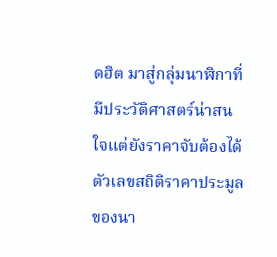ดฮิต มาสู่กลุ่มนาฬิกาที่มีประวัติศาสตร์น่าสนใจแต่ยังราคาจับต้องได้
ตัวเลขสถิติราคาประมูลของนา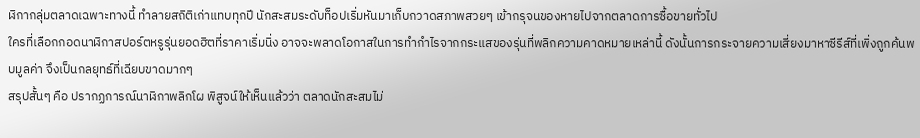ฬิกากลุ่มตลาดเฉพาะทางนี้ ทำลายสถิติเก่าแทบทุกปี นักสะสมระดับท็อปเริ่มหันมาเก็บกวาดสภาพสวยๆ เข้ากรุจนของหายไปจากตลาดการซื้อขายทั่วไป
ใครที่เลือกกอดนาฬิกาสปอร์ตหรูรุ่นยอดฮิตที่ราคาเริ่มนิ่ง อาจจะพลาดโอกาสในการทำกำไรจากกระแสของรุ่นที่พลิกความคาดหมายเหล่านี้ ดังนั้นการกระจายความเสี่ยงมาหาซีรีส์ที่เพิ่งถูกค้นพบมูลค่า จึงเป็นกลยุทธ์ที่เฉียบขาดมากๆ
สรุปสั้นๆ คือ ปรากฏการณ์นาฬิกาพลิกโผ พิสูจน์ให้เห็นแล้วว่า ตลาดนักสะสมไม่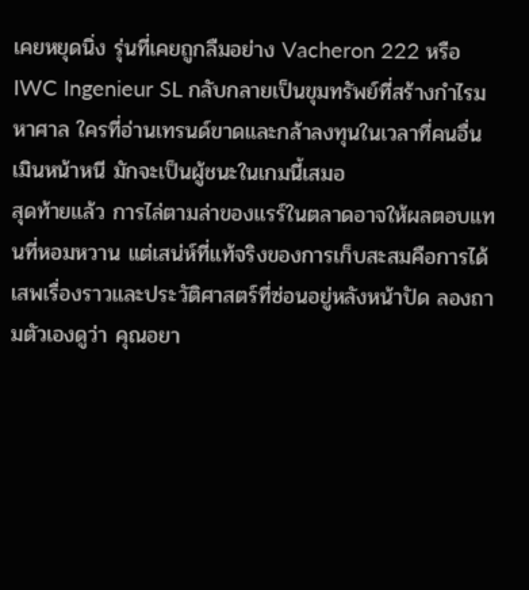เคยหยุดนิ่ง รุ่นที่เคยถูกลืมอย่าง Vacheron 222 หรือ IWC Ingenieur SL กลับกลายเป็นขุมทรัพย์ที่สร้างกำไรมหาศาล ใครที่อ่านเทรนด์ขาดและกล้าลงทุนในเวลาที่คนอื่นเมินหน้าหนี มักจะเป็นผู้ชนะในเกมนี้เสมอ
สุดท้ายแล้ว การไล่ตามล่าของแรร์ในตลาดอาจให้ผลตอบแทนที่หอมหวาน แต่เสน่ห์ที่แท้จริงของการเก็บสะสมคือการได้เสพเรื่องราวและประวัติศาสตร์ที่ซ่อนอยู่หลังหน้าปัด ลองถามตัวเองดูว่า คุณอยา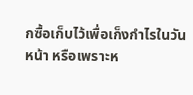กซื้อเก็บไว้เพื่อเก็งกำไรในวันหน้า หรือเพราะห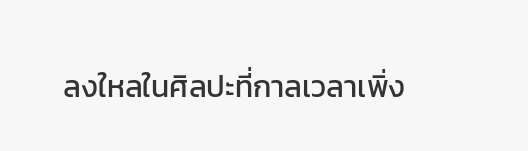ลงใหลในศิลปะที่กาลเวลาเพิ่ง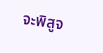จะพิสูจ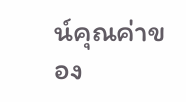น์คุณค่าของ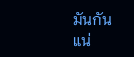มันกันแน่